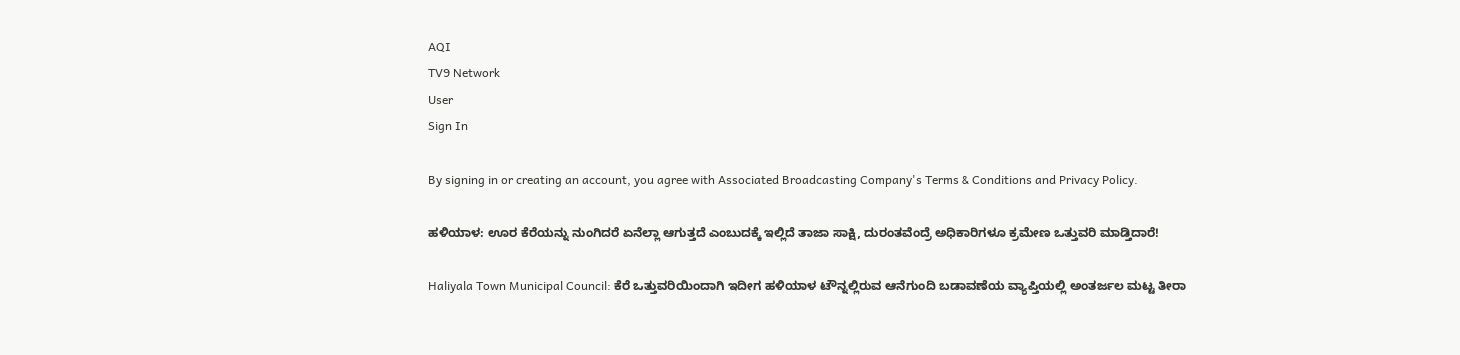AQI
TV9 Network
User
Sign In

By signing in or creating an account, you agree with Associated Broadcasting Company's Terms & Conditions and Privacy Policy.

ಹಳಿಯಾಳ: ಊರ ಕೆರೆಯನ್ನು ನುಂಗಿದರೆ ಏನೆಲ್ಲಾ ಆಗುತ್ತದೆ ಎಂಬುದಕ್ಕೆ ಇಲ್ಲಿದೆ ತಾಜಾ ಸಾಕ್ಷಿ, ದುರಂತವೆಂದ್ರೆ ಅಧಿಕಾರಿಗಳೂ ಕ್ರಮೇಣ ಒತ್ತುವರಿ ಮಾಡ್ತಿದಾರೆ!

Haliyala Town Municipal Council: ಕೆರೆ ಒತ್ತುವರಿಯಿಂದಾಗಿ ಇದೀಗ ಹಳಿಯಾಳ ಟೌನ್ನಲ್ಲಿರುವ ಆನೆಗುಂದಿ ಬಡಾವಣೆಯ ವ್ಯಾಪ್ತಿಯಲ್ಲಿ ಅಂತರ್ಜಲ ಮಟ್ಟ ತೀರಾ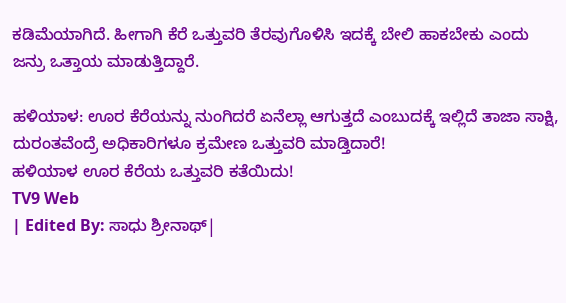ಕಡಿಮೆಯಾಗಿದೆ. ಹೀಗಾಗಿ ಕೆರೆ ಒತ್ತುವರಿ ತೆರವುಗೊಳಿಸಿ ಇದಕ್ಕೆ ಬೇಲಿ ಹಾಕಬೇಕು ಎಂದು ಜನ್ರು ಒತ್ತಾಯ ಮಾಡುತ್ತಿದ್ದಾರೆ.

ಹಳಿಯಾಳ: ಊರ ಕೆರೆಯನ್ನು ನುಂಗಿದರೆ ಏನೆಲ್ಲಾ ಆಗುತ್ತದೆ ಎಂಬುದಕ್ಕೆ ಇಲ್ಲಿದೆ ತಾಜಾ ಸಾಕ್ಷಿ, ದುರಂತವೆಂದ್ರೆ ಅಧಿಕಾರಿಗಳೂ ಕ್ರಮೇಣ ಒತ್ತುವರಿ ಮಾಡ್ತಿದಾರೆ!
ಹಳಿಯಾಳ ಊರ ಕೆರೆಯ ಒತ್ತುವರಿ ಕತೆಯಿದು!
TV9 Web
| Edited By: ಸಾಧು ಶ್ರೀನಾಥ್|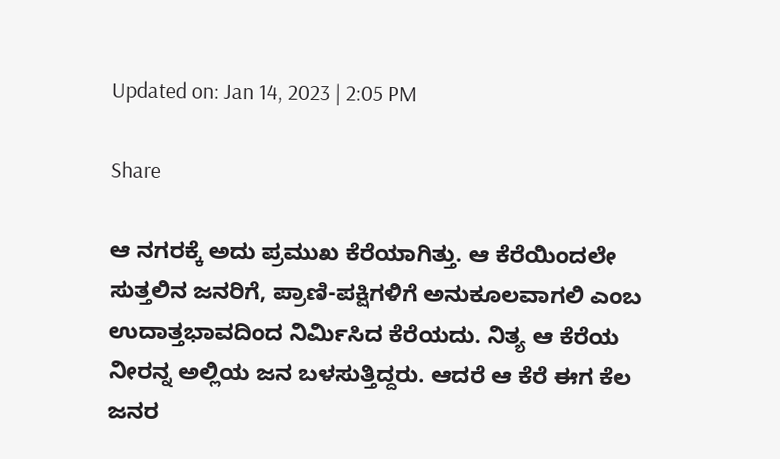Updated on: Jan 14, 2023 | 2:05 PM

Share

ಆ ನಗರಕ್ಕೆ ಅದು ಪ್ರಮುಖ ಕೆರೆಯಾಗಿತ್ತು. ಆ ಕೆರೆಯಿಂದಲೇ ಸುತ್ತಲಿನ ಜನರಿಗೆ, ಪ್ರಾಣಿ-ಪಕ್ಷಿಗಳಿಗೆ ಅನುಕೂಲವಾಗಲಿ ಎಂಬ ಉದಾತ್ತಭಾವದಿಂದ ನಿರ್ಮಿಸಿದ ಕೆರೆಯದು. ನಿತ್ಯ ಆ ಕೆರೆಯ ನೀರನ್ನ ಅಲ್ಲಿಯ ಜನ ಬಳಸುತ್ತಿದ್ದರು. ಆದರೆ ಆ ಕೆರೆ ಈಗ ಕೆಲ ಜನರ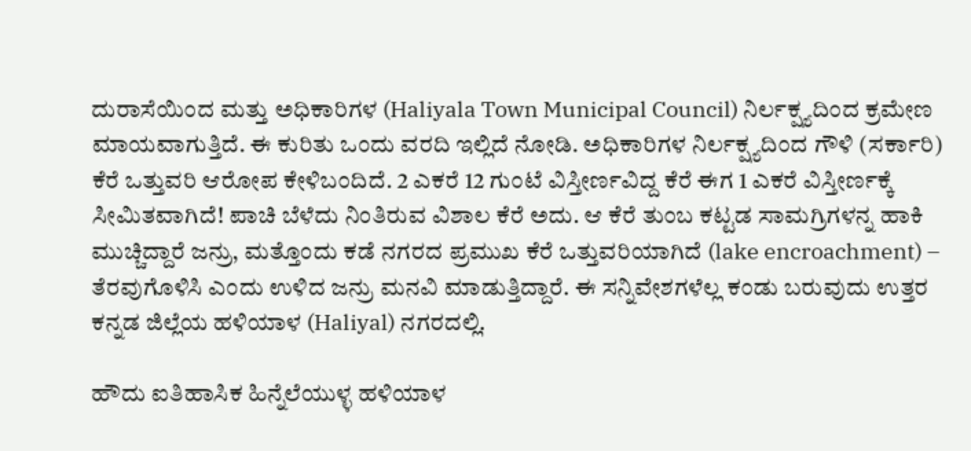ದುರಾಸೆಯಿಂದ ಮತ್ತು ಅಧಿಕಾರಿಗಳ (Haliyala Town Municipal Council) ನಿರ್ಲಕ್ಷ್ಯದಿಂದ ಕ್ರಮೇಣ ಮಾಯವಾಗುತ್ತಿದೆ. ಈ ಕುರಿತು ಒಂದು ವರದಿ ಇಲ್ಲಿದೆ ನೋಡಿ. ಅಧಿಕಾರಿಗಳ ನಿರ್ಲಕ್ಷ್ಯದಿಂದ ಗೌಳಿ (ಸರ್ಕಾರಿ) ಕೆರೆ ಒತ್ತುವರಿ ಆರೋಪ ಕೇಳಿಬಂದಿದೆ. 2 ಎಕರೆ 12 ಗುಂಟೆ ವಿಸ್ತೀರ್ಣವಿದ್ದ ಕೆರೆ ಈಗ 1 ಎಕರೆ ವಿಸ್ತೀರ್ಣಕ್ಕೆ ಸೀಮಿತವಾಗಿದೆ! ಪಾಚಿ ಬೆಳೆದು ನಿಂತಿರುವ ವಿಶಾಲ ಕೆರೆ ಅದು. ಆ ಕೆರೆ ತುಂಬ ಕಟ್ಟಡ ಸಾಮಗ್ರಿಗಳನ್ನ ಹಾಕಿ ಮುಚ್ಚಿದ್ದಾರೆ ಜನ್ರು, ಮತ್ತೊಂದು ಕಡೆ ನಗರದ ಪ್ರಮುಖ ಕೆರೆ ಒತ್ತುವರಿಯಾಗಿದೆ (lake encroachment) – ತೆರವುಗೊಳಿಸಿ ಎಂದು ಉಳಿದ ಜನ್ರು ಮನವಿ ಮಾಡುತ್ತಿದ್ದಾರೆ. ಈ ಸನ್ನಿವೇಶಗಳೆಲ್ಲ ಕಂಡು ಬರುವುದು ಉತ್ತರ ಕನ್ನಡ ಜಿಲ್ಲೆಯ ಹಳಿಯಾಳ (Haliyal) ನಗರದಲ್ಲಿ.

ಹೌದು ಐತಿಹಾಸಿಕ ಹಿನ್ನೆಲೆಯುಳ್ಳ ಹಳಿಯಾಳ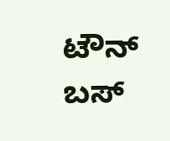ಟೌನ್ ಬಸ್‌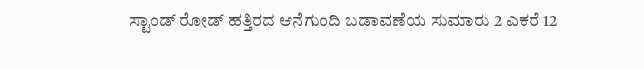ಸ್ಟಾಂಡ್ ರೋಡ್ ಹತ್ತಿರದ ಆನೆಗುಂದಿ ಬಡಾವಣೆಯ ಸುಮಾರು 2 ಎಕರೆ 12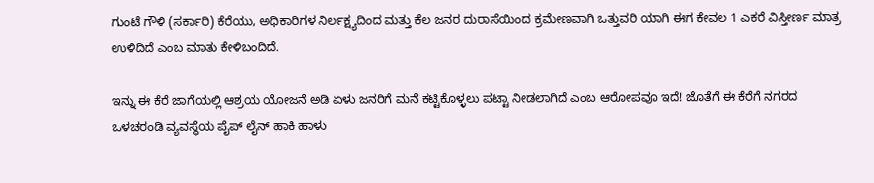ಗುಂಟೆ ಗೌಳಿ (ಸರ್ಕಾರಿ) ಕೆರೆಯು, ಅಧಿಕಾರಿಗಳ ನಿರ್ಲಕ್ಷ್ಯದಿಂದ ಮತ್ತು ಕೆಲ ಜನರ ದುರಾಸೆಯಿಂದ ಕ್ರಮೇಣವಾಗಿ ಒತ್ತುವರಿ ಯಾಗಿ ಈಗ ಕೇವಲ 1 ಎಕರೆ ವಿಸ್ತೀರ್ಣ ಮಾತ್ರ ಉಳಿದಿದೆ ಎಂಬ ಮಾತು ಕೇಳಿಬಂದಿದೆ.

ಇನ್ನು ಈ ಕೆರೆ ಜಾಗೆಯಲ್ಲಿ ಆಶ್ರಯ ಯೋಜನೆ ಅಡಿ ಏಳು ಜನರಿಗೆ ಮನೆ ಕಟ್ಟಿಕೊಳ್ಳಲು ಪಟ್ಟಾ ನೀಡಲಾಗಿದೆ ಎಂಬ ಆರೋಪವೂ ಇದೆ! ಜೊತೆಗೆ ಈ ಕೆರೆಗೆ ನಗರದ ಒಳಚರಂಡಿ ವ್ಯವಸ್ಥೆಯ ಪೈಪ್ ಲೈನ್ ಹಾಕಿ ಹಾಳು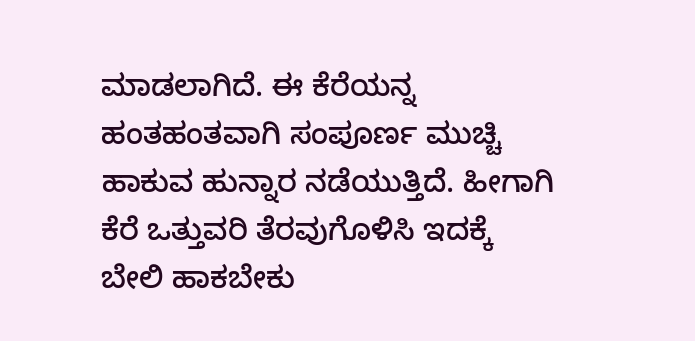ಮಾಡಲಾಗಿದೆ. ಈ ಕೆರೆಯನ್ನ ಹಂತಹಂತವಾಗಿ ಸಂಪೂರ್ಣ ಮುಚ್ಚಿ ಹಾಕುವ ಹುನ್ನಾರ ನಡೆಯುತ್ತಿದೆ. ಹೀಗಾಗಿ ಕೆರೆ ಒತ್ತುವರಿ ತೆರವುಗೊಳಿಸಿ ಇದಕ್ಕೆ ಬೇಲಿ ಹಾಕಬೇಕು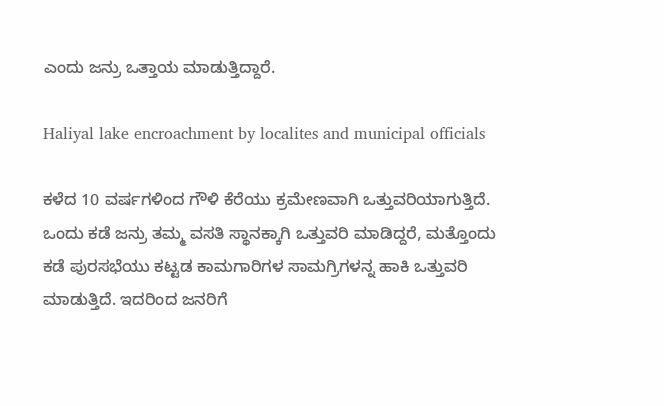ಎಂದು ಜನ್ರು ಒತ್ತಾಯ ಮಾಡುತ್ತಿದ್ದಾರೆ.

Haliyal lake encroachment by localites and municipal officials

ಕಳೆದ 10 ವರ್ಷಗಳಿಂದ ಗೌಳಿ ಕೆರೆಯು ಕ್ರಮೇಣವಾಗಿ ಒತ್ತುವರಿಯಾಗುತ್ತಿದೆ. ಒಂದು ಕಡೆ ಜನ್ರು ತಮ್ಮ ವಸತಿ ಸ್ಥಾನಕ್ಕಾಗಿ ಒತ್ತುವರಿ ಮಾಡಿದ್ದರೆ, ಮತ್ತೊಂದು ಕಡೆ ಪುರಸಭೆಯು ಕಟ್ಟಡ ಕಾಮಗಾರಿಗಳ ಸಾಮಗ್ರಿಗಳನ್ನ ಹಾಕಿ ಒತ್ತುವರಿ ಮಾಡುತ್ತಿದೆ. ಇದರಿಂದ ಜನರಿಗೆ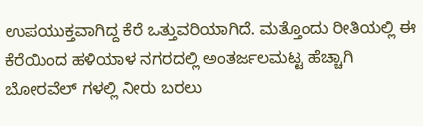ಉಪಯುಕ್ತವಾಗಿದ್ದ ಕೆರೆ ಒತ್ತುವರಿಯಾಗಿದೆ. ಮತ್ತೊಂದು ರೀತಿಯಲ್ಲಿ ಈ ಕೆರೆಯಿಂದ ಹಳಿಯಾಳ ನಗರದಲ್ಲಿ ಅಂತರ್ಜಲಮಟ್ಟ ಹೆಚ್ಚಾಗಿ ಬೋರವೆಲ್ ಗಳಲ್ಲಿ ನೀರು ಬರಲು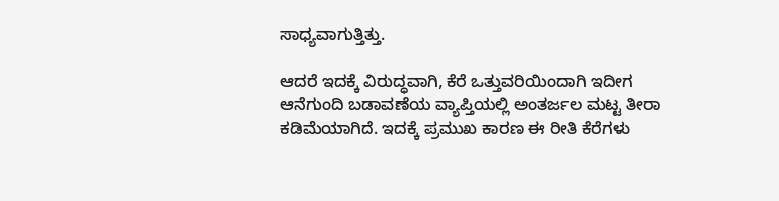ಸಾಧ್ಯವಾಗುತ್ತಿತ್ತು.

ಆದರೆ ಇದಕ್ಕೆ ವಿರುದ್ಧವಾಗಿ, ಕೆರೆ ಒತ್ತುವರಿಯಿಂದಾಗಿ ಇದೀಗ ಆನೆಗುಂದಿ ಬಡಾವಣೆಯ ವ್ಯಾಪ್ತಿಯಲ್ಲಿ ಅಂತರ್ಜಲ ಮಟ್ಟ ತೀರಾ ಕಡಿಮೆಯಾಗಿದೆ. ಇದಕ್ಕೆ ಪ್ರಮುಖ ಕಾರಣ ಈ ರೀತಿ ಕೆರೆಗಳು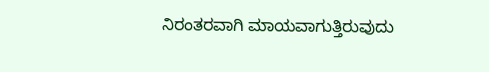ನಿರಂತರವಾಗಿ ಮಾಯವಾಗುತ್ತಿರುವುದು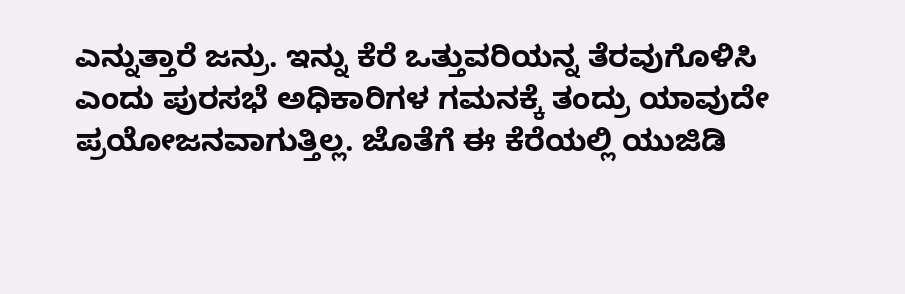ಎನ್ನುತ್ತಾರೆ ಜನ್ರು. ಇನ್ನು ಕೆರೆ ಒತ್ತುವರಿಯನ್ನ ತೆರವುಗೊಳಿಸಿ ಎಂದು ಪುರಸಭೆ ಅಧಿಕಾರಿಗಳ ಗಮನಕ್ಕೆ ತಂದ್ರು ಯಾವುದೇ ಪ್ರಯೋಜನವಾಗುತ್ತಿಲ್ಲ. ಜೊತೆಗೆ ಈ ಕೆರೆಯಲ್ಲಿ ಯುಜಿಡಿ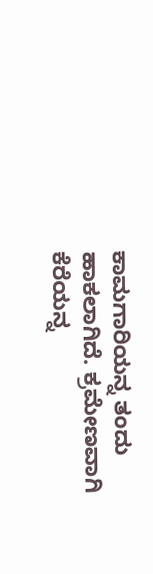ಕಾಮಗಾರಿಯನ್ನ ತಂದು ಹಾಕಲಾಗಿದೆ. ಕ್ರಮೇಣವಾಗಿ ಕೆರೆಯನ್ನ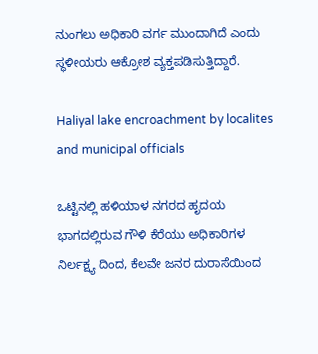ನುಂಗಲು ಅಧಿಕಾರಿ ವರ್ಗ ಮುಂದಾಗಿದೆ ಎಂದು ಸ್ಥಳೀಯರು ಆಕ್ರೋಶ ವ್ಯಕ್ತಪಡಿಸುತ್ತಿದ್ದಾರೆ.

Haliyal lake encroachment by localites and municipal officials

ಒಟ್ಟಿನಲ್ಲಿ ಹಳಿಯಾಳ ನಗರದ ಹೃದಯ ಭಾಗದಲ್ಲಿರುವ ಗೌಳಿ ಕೆರೆಯು ಅಧಿಕಾರಿಗಳ ನಿರ್ಲಕ್ಷ್ಯ ದಿಂದ, ಕೆಲವೇ ಜನರ ದುರಾಸೆಯಿಂದ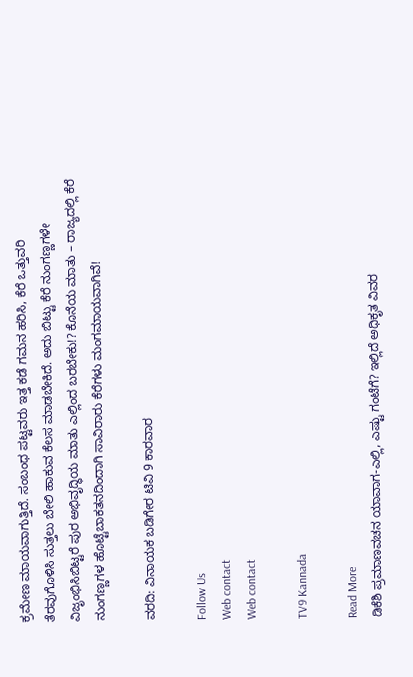ಕ್ರಮೇಣ ಮಾಯವಾಗುತ್ತಿದೆ. ಸಂಬಂಧ ಪಟ್ಟವರು ಇತ್ತ ಕಡೆ ಗಮನ ಹರಿಸಿ, ಕೆರೆ ಒತ್ತುವರಿ ತೆರವುಗೊಳಿಸಿ ಸುತ್ತಲು ಬೇಲಿ ಹಾಕುವ ಕೆಲಸ ಮಾಡಬೇಕಿದೆ. ಅದು ಬಿಟ್ಟು ಕೆರೆ ನುಂಗಣ್ಣಗಳೇ ವಿಜೃಂಭಿಸಿಬಿಟ್ಟರೆ ಪುರ ಅಭಿವೃದ್ಧಿಯ ಮಾತು ಎಲ್ಲಿಂದ ಬರಬೇಕು!? ಕೊನೆಯ ಮಾತು – ರಾಜ್ಯದಲ್ಲಿ ಕೆರೆ ನುಂಗಣ್ಣಗಳ ಹೊಟ್ಟೆಬಾಕತನದಿಂದಾಗಿ ಸಾವಿರಾರು ಕೆರೆಗಳು ಮಂಗಮಾಯವಾಗಿವೆ!

ವರದಿ: ವಿನಾಯಕ ಬಡಿಗೇರ ಟಿವಿ 9 ಕಾರವಾರ

Follow Us
Web contact
Web contact

TV9 Kannada

Read More
ಡಿಕೆಶಿ ಪ್ರಮಾಣವಚನ ಯಾವಾಗ-ಎಲ್ಲಿ, ಎಷ್ಟು ಗಂಟೆಗೆ? ಇಲ್ಲಿದೆ ಅಧಿಕೃತ ವಿವರ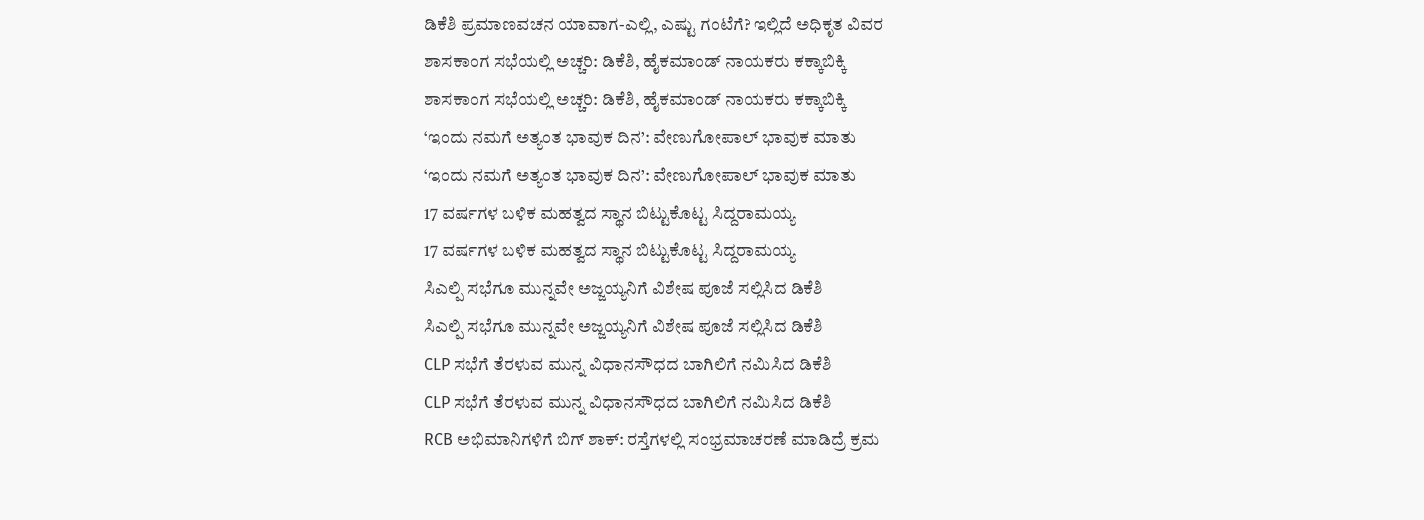ಡಿಕೆಶಿ ಪ್ರಮಾಣವಚನ ಯಾವಾಗ-ಎಲ್ಲಿ, ಎಷ್ಟು ಗಂಟೆಗೆ? ಇಲ್ಲಿದೆ ಅಧಿಕೃತ ವಿವರ
ಶಾಸಕಾಂಗ ಸಭೆಯಲ್ಲಿ ಅಚ್ಚರಿ: ಡಿಕೆಶಿ, ಹೈಕಮಾಂಡ್ ನಾಯಕರು ಕಕ್ಕಾಬಿಕ್ಕಿ
ಶಾಸಕಾಂಗ ಸಭೆಯಲ್ಲಿ ಅಚ್ಚರಿ: ಡಿಕೆಶಿ, ಹೈಕಮಾಂಡ್ ನಾಯಕರು ಕಕ್ಕಾಬಿಕ್ಕಿ
‘ಇಂದು ನಮಗೆ ಅತ್ಯಂತ ಭಾವುಕ ದಿನ’: ವೇಣುಗೋಪಾಲ್ ಭಾವುಕ ಮಾತು
‘ಇಂದು ನಮಗೆ ಅತ್ಯಂತ ಭಾವುಕ ದಿನ’: ವೇಣುಗೋಪಾಲ್ ಭಾವುಕ ಮಾತು
17 ವರ್ಷಗಳ ಬಳಿಕ ಮಹತ್ವದ ಸ್ಥಾನ ಬಿಟ್ಟುಕೊಟ್ಟ ಸಿದ್ದರಾಮಯ್ಯ
17 ವರ್ಷಗಳ ಬಳಿಕ ಮಹತ್ವದ ಸ್ಥಾನ ಬಿಟ್ಟುಕೊಟ್ಟ ಸಿದ್ದರಾಮಯ್ಯ
ಸಿಎಲ್ಪಿ ಸಭೆಗೂ ಮುನ್ನವೇ ಅಜ್ಜಯ್ಯನಿಗೆ ವಿಶೇಷ ಪೂಜೆ ಸಲ್ಲಿಸಿದ ಡಿಕೆಶಿ
ಸಿಎಲ್ಪಿ ಸಭೆಗೂ ಮುನ್ನವೇ ಅಜ್ಜಯ್ಯನಿಗೆ ವಿಶೇಷ ಪೂಜೆ ಸಲ್ಲಿಸಿದ ಡಿಕೆಶಿ
CLP ಸಭೆಗೆ ತೆರಳುವ ಮುನ್ನ ವಿಧಾನಸೌಧದ ಬಾಗಿಲಿಗೆ ನಮಿಸಿದ ಡಿಕೆಶಿ
CLP ಸಭೆಗೆ ತೆರಳುವ ಮುನ್ನ ವಿಧಾನಸೌಧದ ಬಾಗಿಲಿಗೆ ನಮಿಸಿದ ಡಿಕೆಶಿ
RCB ಅಭಿಮಾನಿಗಳಿಗೆ ಬಿಗ್ ಶಾಕ್: ರಸ್ತೆಗಳಲ್ಲಿ ಸಂಭ್ರಮಾಚರಣೆ ಮಾಡಿದ್ರೆ ಕ್ರಮ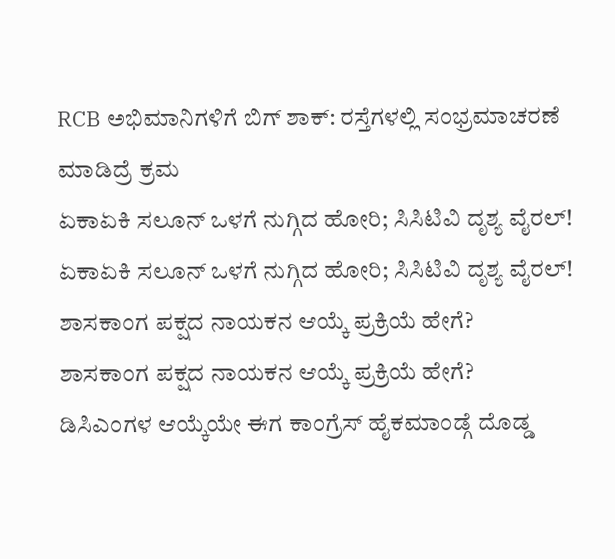RCB ಅಭಿಮಾನಿಗಳಿಗೆ ಬಿಗ್ ಶಾಕ್: ರಸ್ತೆಗಳಲ್ಲಿ ಸಂಭ್ರಮಾಚರಣೆ ಮಾಡಿದ್ರೆ ಕ್ರಮ
ಏಕಾಏಕಿ ಸಲೂನ್ ಒಳಗೆ ನುಗ್ಗಿದ ಹೋರಿ; ಸಿಸಿಟಿವಿ ದೃಶ್ಯ ವೈರಲ್!
ಏಕಾಏಕಿ ಸಲೂನ್ ಒಳಗೆ ನುಗ್ಗಿದ ಹೋರಿ; ಸಿಸಿಟಿವಿ ದೃಶ್ಯ ವೈರಲ್!
ಶಾಸಕಾಂಗ ಪಕ್ಷದ ನಾಯಕನ ಆಯ್ಕೆ ಪ್ರಕ್ರಿಯೆ ಹೇಗೆ?
ಶಾಸಕಾಂಗ ಪಕ್ಷದ ನಾಯಕನ ಆಯ್ಕೆ ಪ್ರಕ್ರಿಯೆ ಹೇಗೆ?
ಡಿಸಿಎಂಗಳ ಆಯ್ಕೆಯೇ ಈಗ ಕಾಂಗ್ರೆಸ್ ಹೈಕಮಾಂಡ್ಗೆ ದೊಡ್ಡ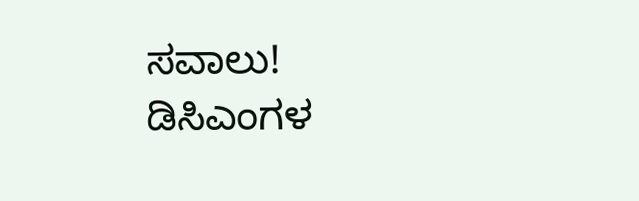ಸವಾಲು!
ಡಿಸಿಎಂಗಳ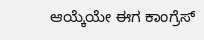ಆಯ್ಕೆಯೇ ಈಗ ಕಾಂಗ್ರೆಸ್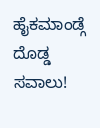ಹೈಕಮಾಂಡ್ಗೆ ದೊಡ್ಡ ಸವಾಲು!